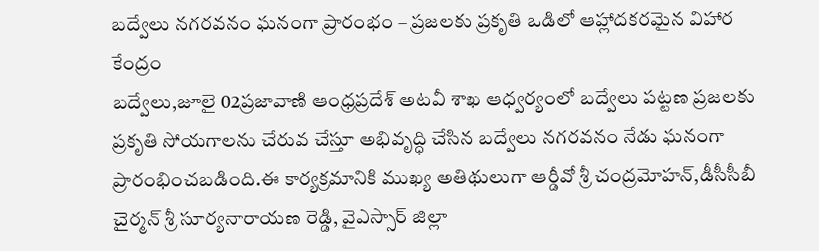బద్వేలు నగరవనం ఘనంగా ప్రారంభం – ప్రజలకు ప్రకృతి ఒడిలో ఆహ్లాదకరమైన విహార కేంద్రం
బద్వేలు,జూలై 02ప్రజావాణి ఆంధ్రప్రదేశ్ అటవీ శాఖ ఆధ్వర్యంలో బద్వేలు పట్టణ ప్రజలకు ప్రకృతి సోయగాలను చేరువ చేస్తూ అభివృద్ధి చేసిన బద్వేలు నగరవనం నేడు ఘనంగా ప్రారంభించబడింది.ఈ కార్యక్రమానికి ముఖ్య అతిథులుగా ఆర్డీవో శ్రీ చంద్రమోహన్,డీసీసీబీ చైర్మన్ శ్రీ సూర్యనారాయణ రెడ్డి, వైఎస్సార్ జిల్లా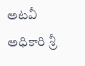అటవీ అధికారి శ్రీ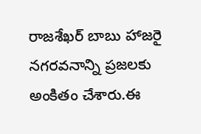రాజశేఖర్ బాబు హాజరై నగరవనాన్ని ప్రజలకు అంకితం చేశారు.ఈ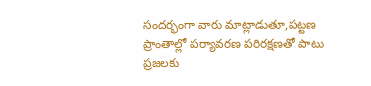సందర్భంగా వారు మాట్లాడుతూ,పట్టణ ప్రాంతాల్లో పర్యావరణ పరిరక్షణతో పాటు ప్రజలకు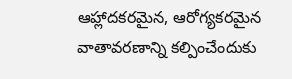ఆహ్లాదకరమైన, ఆరోగ్యకరమైన వాతావరణాన్ని కల్పించేందుకు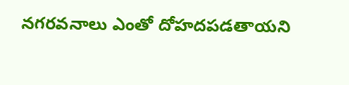నగరవనాలు ఎంతో దోహదపడతాయని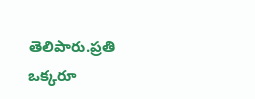తెలిపారు.ప్రతి ఒక్కరూ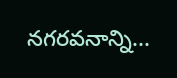నగరవనాన్ని...